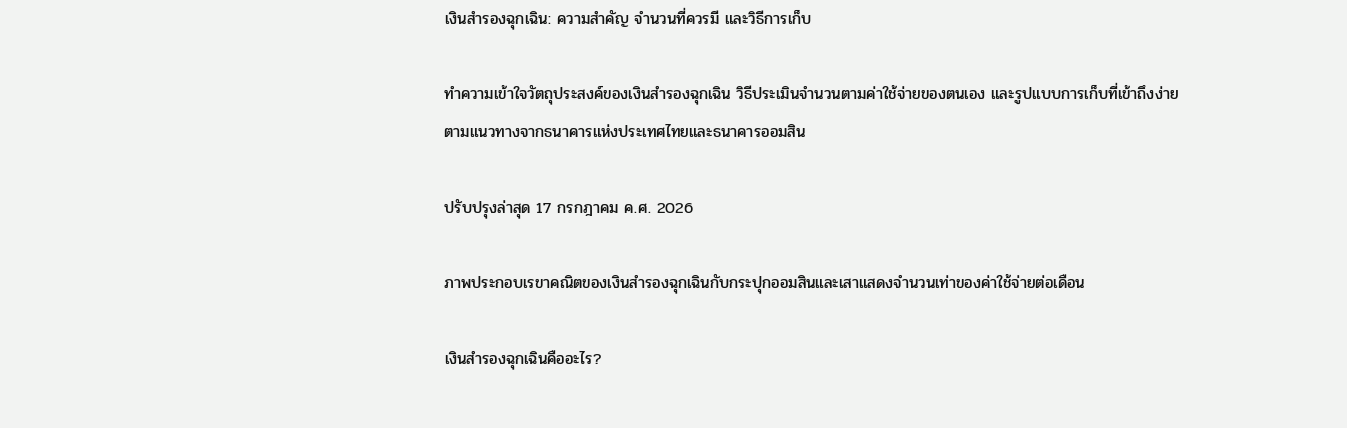เงินสำรองฉุกเฉิน: ความสำคัญ จำนวนที่ควรมี และวิธีการเก็บ

ทำความเข้าใจวัตถุประสงค์ของเงินสำรองฉุกเฉิน วิธีประเมินจำนวนตามค่าใช้จ่ายของตนเอง และรูปแบบการเก็บที่เข้าถึงง่าย ตามแนวทางจากธนาคารแห่งประเทศไทยและธนาคารออมสิน

ปรับปรุงล่าสุด 17 กรกฎาคม ค.ศ. 2026

ภาพประกอบเรขาคณิตของเงินสำรองฉุกเฉินกับกระปุกออมสินและเสาแสดงจำนวนเท่าของค่าใช้จ่ายต่อเดือน

เงินสำรองฉุกเฉินคืออะไร?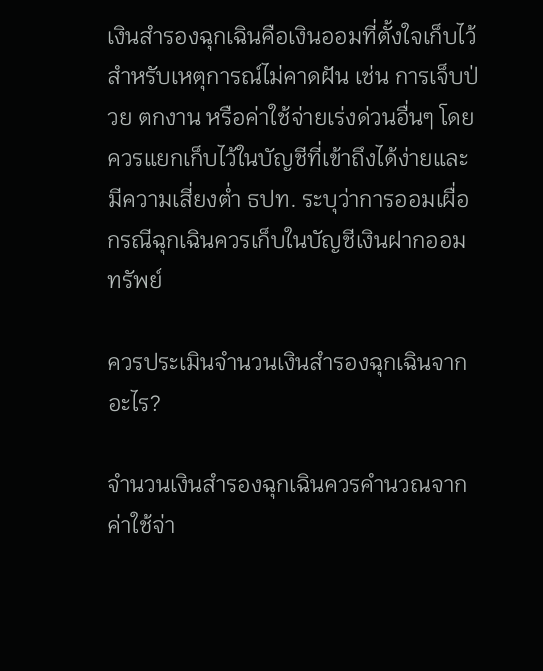เงินสำรองฉุกเฉินคือเงินออมที่ตั้งใจเก็บไว้สำหรับเหตุการณ์ไม่คาดฝัน เช่น การเจ็บป่วย ตกงาน หรือค่าใช้จ่ายเร่งด่วนอื่นๆ โดยควรแยกเก็บไว้ในบัญชีที่เข้าถึงได้ง่ายและมีความเสี่ยงต่ำ ธปท. ระบุว่าการออมเผื่อกรณีฉุกเฉินควรเก็บในบัญชีเงินฝากออมทรัพย์

ควรประเมินจำนวนเงินสำรองฉุกเฉินจากอะไร?

จำนวนเงินสำรองฉุกเฉินควรคำนวณจาก ค่าใช้จ่า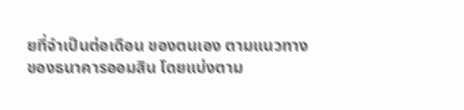ยที่จำเป็นต่อเดือน ของตนเอง ตามแนวทางของธนาคารออมสิน โดยแบ่งตาม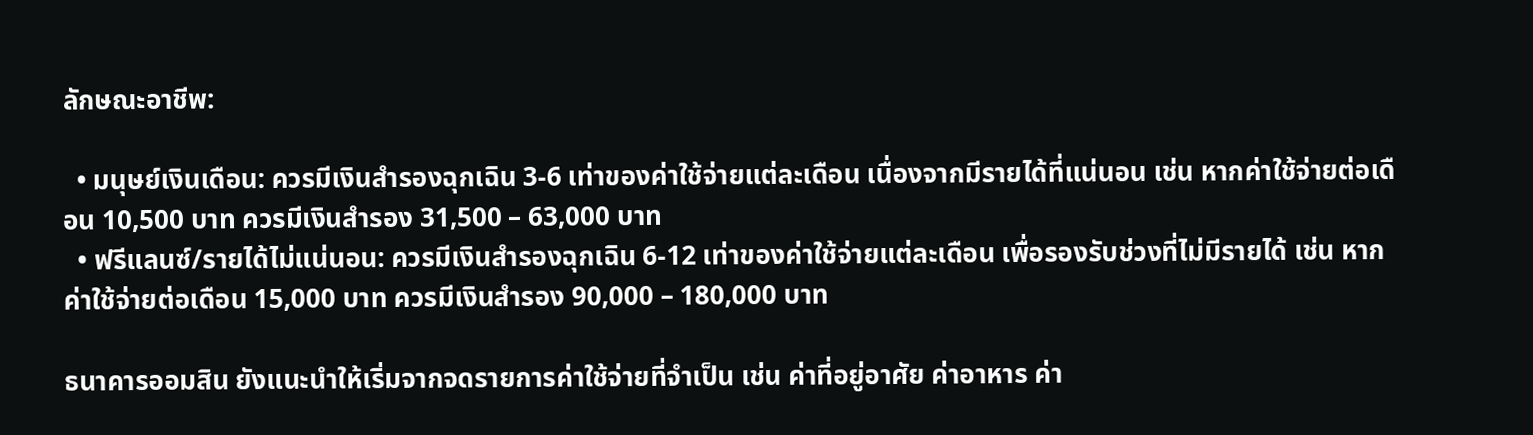ลักษณะอาชีพ:

  • มนุษย์เงินเดือน: ควรมีเงินสำรองฉุกเฉิน 3-6 เท่าของค่าใช้จ่ายแต่ละเดือน เนื่องจากมีรายได้ที่แน่นอน เช่น หากค่าใช้จ่ายต่อเดือน 10,500 บาท ควรมีเงินสำรอง 31,500 – 63,000 บาท
  • ฟรีแลนซ์/รายได้ไม่แน่นอน: ควรมีเงินสำรองฉุกเฉิน 6-12 เท่าของค่าใช้จ่ายแต่ละเดือน เพื่อรองรับช่วงที่ไม่มีรายได้ เช่น หากค่าใช้จ่ายต่อเดือน 15,000 บาท ควรมีเงินสำรอง 90,000 – 180,000 บาท

ธนาคารออมสิน ยังแนะนำให้เริ่มจากจดรายการค่าใช้จ่ายที่จำเป็น เช่น ค่าที่อยู่อาศัย ค่าอาหาร ค่า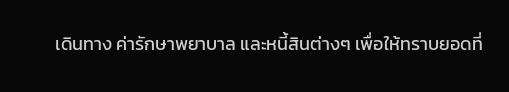เดินทาง ค่ารักษาพยาบาล และหนี้สินต่างๆ เพื่อให้ทราบยอดที่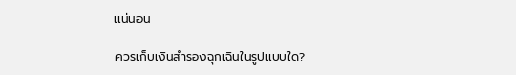แน่นอน

ควรเก็บเงินสำรองฉุกเฉินในรูปแบบใด?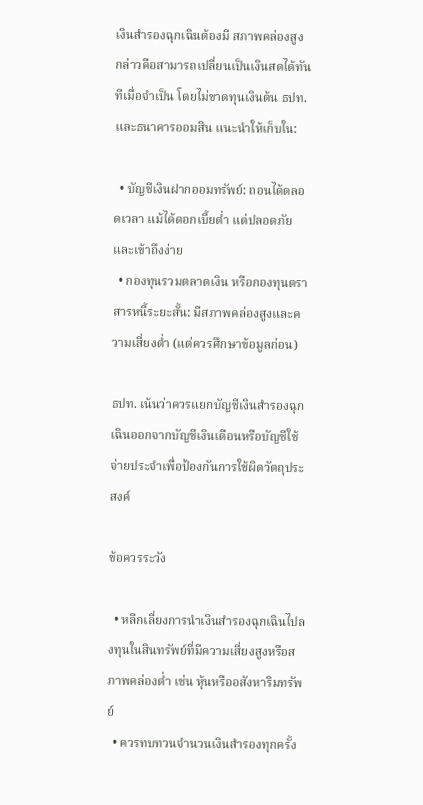เงินสำรองฉุกเฉินต้องมี สภาพคล่องสูง กล่าวคือสามารถเปลี่ยนเป็นเงินสดได้ทันทีเมื่อจำเป็น โดยไม่ขาดทุนเงินต้น ธปท. และธนาคารออมสิน แนะนำให้เก็บใน:

  • บัญชีเงินฝากออมทรัพย์: ถอนได้ตลอดเวลา แม้ได้ดอกเบี้ยต่ำ แต่ปลอดภัยและเข้าถึงง่าย
  • กองทุนรวมตลาดเงิน หรือกองทุนตราสารหนี้ระยะสั้น: มีสภาพคล่องสูงและความเสี่ยงต่ำ (แต่ควรศึกษาข้อมูลก่อน)

ธปท. เน้นว่าควรแยกบัญชีเงินสำรองฉุกเฉินออกจากบัญชีเงินเดือนหรือบัญชีใช้จ่ายประจำเพื่อป้องกันการใช้ผิดวัตถุประสงค์

ข้อควรระวัง

  • หลีกเลี่ยงการนำเงินสำรองฉุกเฉินไปลงทุนในสินทรัพย์ที่มีความเสี่ยงสูงหรือสภาพคล่องต่ำ เช่น หุ้นหรืออสังหาริมทรัพย์
  • ควรทบทวนจำนวนเงินสำรองทุกครั้ง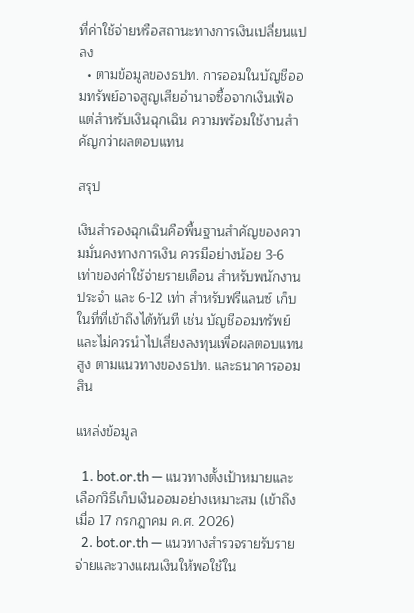ที่ค่าใช้จ่ายหรือสถานะทางการเงินเปลี่ยนแปลง
  • ตามข้อมูลของธปท. การออมในบัญชีออมทรัพย์อาจสูญเสียอำนาจซื้อจากเงินเฟ้อ แต่สำหรับเงินฉุกเฉิน ความพร้อมใช้งานสำคัญกว่าผลตอบแทน

สรุป

เงินสำรองฉุกเฉินคือพื้นฐานสำคัญของความมั่นคงทางการเงิน ควรมีอย่างน้อย 3-6 เท่าของค่าใช้จ่ายรายเดือน สำหรับพนักงานประจำ และ 6-12 เท่า สำหรับฟรีแลนซ์ เก็บในที่ที่เข้าถึงได้ทันที เช่น บัญชีออมทรัพย์ และไม่ควรนำไปเสี่ยงลงทุนเพื่อผลตอบแทนสูง ตามแนวทางของธปท. และธนาคารออมสิน

แหล่งข้อมูล

  1. bot.or.th — แนวทางตั้งเป้าหมายและเลือกวิธีเก็บเงินออมอย่างเหมาะสม (เข้าถึงเมื่อ 17 กรกฎาคม ค.ศ. 2026)
  2. bot.or.th — แนวทางสำรวจรายรับรายจ่ายและวางแผนเงินให้พอใช้ใน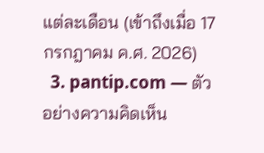แต่ละเดือน (เข้าถึงเมื่อ 17 กรกฎาคม ค.ศ. 2026)
  3. pantip.com — ตัวอย่างความคิดเห็น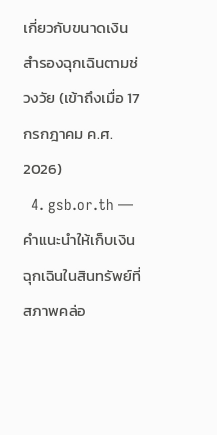เกี่ยวกับขนาดเงินสำรองฉุกเฉินตามช่วงวัย (เข้าถึงเมื่อ 17 กรกฎาคม ค.ศ. 2026)
  4. gsb.or.th — คำแนะนำให้เก็บเงินฉุกเฉินในสินทรัพย์ที่สภาพคล่อ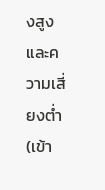งสูงและความเสี่ยงต่ำ (เข้า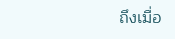ถึงเมื่อ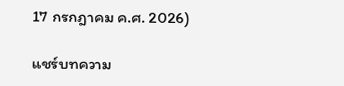17 กรกฎาคม ค.ศ. 2026)

แชร์บทความ